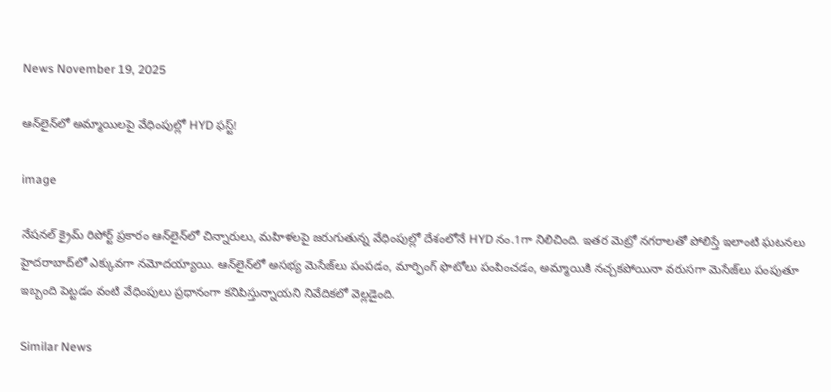News November 19, 2025

ఆన్‌లైన్‌లో అమ్మాయిలపై వేధింపుల్లో HYD ఫస్ట్!

image

నేషనల్ క్రైమ్ రిపోర్ట్ ప్రకారం ఆన్‌లైన్‌లో చిన్నారులు, మహిళలపై జరుగుతున్న వేధింపుల్లో దేశంలోనే HYD నం.1గా నిలిచింది. ఇతర మెట్రో నగరాలతో పోలిస్తే ఇలాంటి ఘటనలు హైదరాబాద్‌లో ఎక్కువగా నమోదయ్యాయి. ఆన్‌లైన్‌లో అసభ్య మెసేజ్‌లు పంపడం, మార్ఫింగ్ ఫొటోలు పంపించడం, అమ్మాయికి నచ్చకపోయినా వరుసగా మెసేజ్‌లు పంపుతూ ఇబ్బంది పెట్టడం వంటి వేధింపులు ప్రధానంగా కనిపిస్తున్నాయని నివేదికలో వెల్లడైంది.

Similar News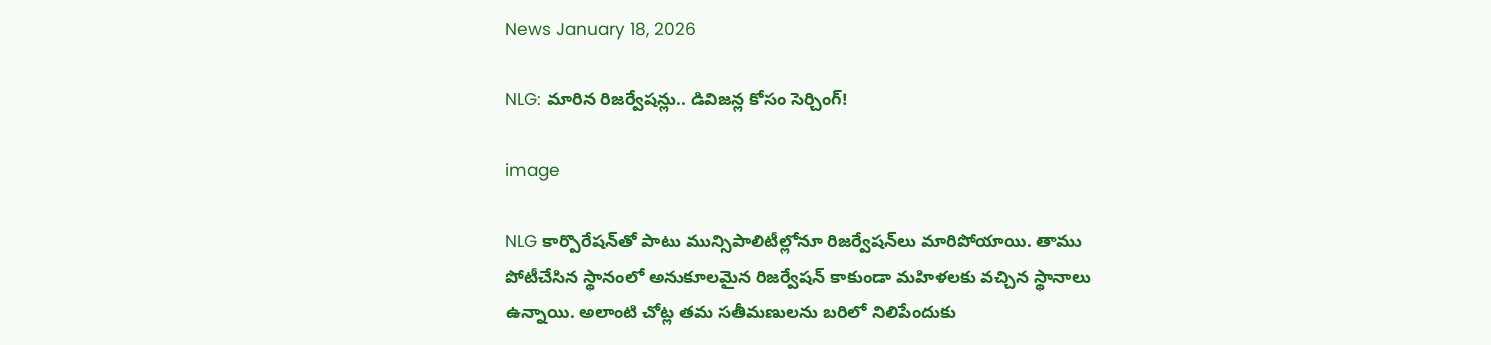News January 18, 2026

NLG: మారిన రిజర్వేషన్లు.. డివిజన్ల కోసం సెర్చింగ్!

image

NLG కార్పొరేషన్‌తో పాటు మున్సిపాలిటీల్లోనూ రిజర్వేషన్‌లు మారిపోయాయి. తాము పోటీచేసిన స్థానంలో అనుకూలమైన రిజర్వేషన్ కాకుండా మహిళలకు వచ్చిన స్థానాలు ఉన్నాయి. అలాంటి చోట్ల తమ సతీమణులను బరిలో నిలిపేందుకు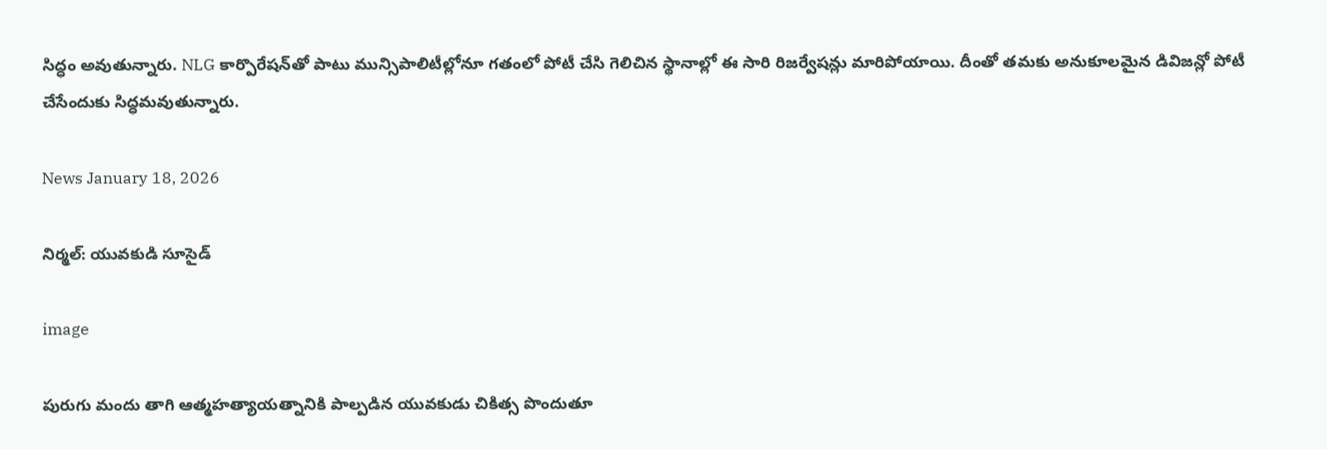సిద్ధం అవుతున్నారు. NLG కార్పొరేషన్‌తో పాటు మున్సిపాలిటీల్లోనూ గతంలో పోటీ చేసి గెలిచిన స్థానాల్లో ఈ సారి రిజర్వేషన్లు మారిపోయాయి. దీంతో తమకు అనుకూలమైన డివిజన్లో పోటీ చేసేందుకు సిద్ధమవుతున్నారు.

News January 18, 2026

నిర్మల్: యువకుడి సూసైడ్

image

పురుగు మందు తాగి ఆత్మహత్యాయత్నానికి పాల్పడిన యువకుడు చికిత్స పొందుతూ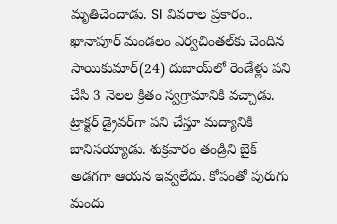మృతిచెందాడు. SI వివరాల ప్రకారం.. ఖానాపూర్ మండలం ఎర్వచింతల్‌‌కు చెందిన సాయికుమార్(24) దుబాయ్‌లో రెండేళ్లు పని చేసి 3 నెలల క్రితం స్వగ్రామానికి వచ్చాడు. ట్రాక్టర్ డ్రైవర్‌గా పని చేస్తూ మద్యానికి బానిసయ్యాడు. శుక్రవారం తండ్రిని బైక్ అడగగా ఆయన ఇవ్వలేదు. కోపంతో పురుగు మందు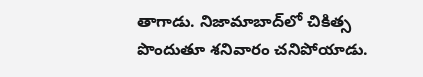తాగాడు. నిజామాబాద్‌లో చికిత్స పొందుతూ శనివారం చనిపోయాడు.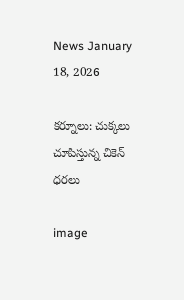News January 18, 2026

కర్నూలు: చుక్కలు చూపిస్తున్న చికెన్ ధరలు

image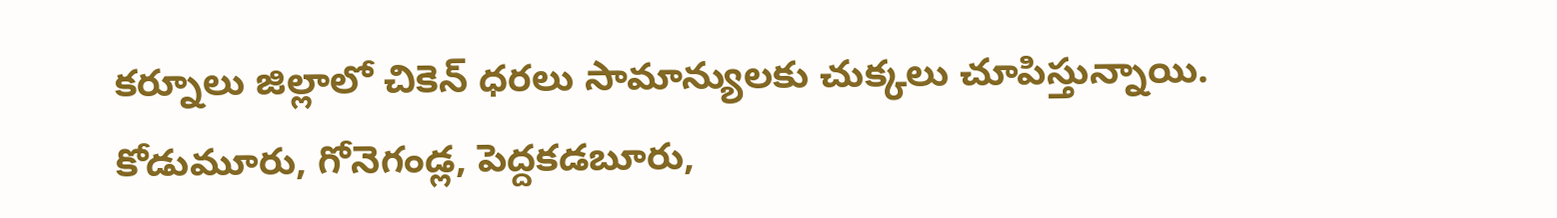కర్నూలు జిల్లాలో చికెన్ ధరలు సామాన్యులకు చుక్కలు చూపిస్తున్నాయి. కోడుమూరు, గోనెగండ్ల, పెద్దకడబూరు,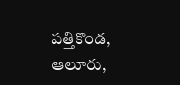పత్తికొండ, ఆలూరు,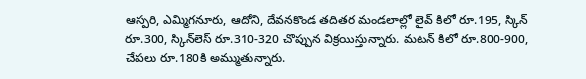ఆస్పరి, ఎమ్మిగనూరు, ఆదోని, దేవనకొండ తదితర మండలాల్లో లైవ్ కిలో రూ.195, స్కిన్‌ రూ.300, స్కిన్‌లెస్ రూ.310-320 చొప్పున విక్రయిస్తున్నారు. మటన్ కిలో రూ.800-900, చేపలు రూ.180కి అమ్ముతున్నారు.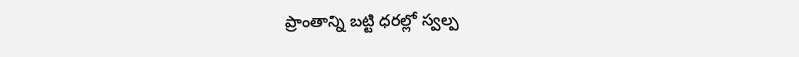ప్రాంతాన్ని బట్టి ధరల్లో స్వల్ప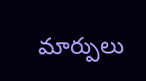మార్పులు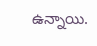ఉన్నాయి.